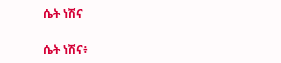ሴት ነሽና

ሴት ነሽና፥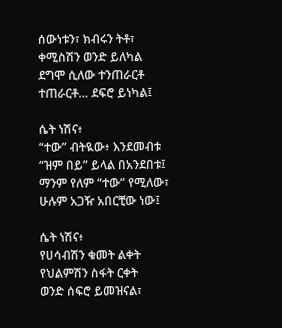ሰውነቱን፣ ክብሩን ትቶ፣
ቀሚስሽን ወንድ ይለካል
ደግሞ ሲለው ተንጠራርቶ
ተጠራርቶ… ደፍሮ ይነካል፤

ሴት ነሽና፥
“ተው” ብትዪው፥ እንደመብቱ
“ዝም በይ” ይላል በአንደበቱ፤
ማንም የለም “ተው” የሚለው፣
ሁሉም አጋዥ አበርቺው ነው፤

ሴት ነሽና፥
የሀሳብሽን ቁመት ልቀት
የህልምሽን ስፋት ርቀት
ወንድ ሰፍሮ ይመዝናል፣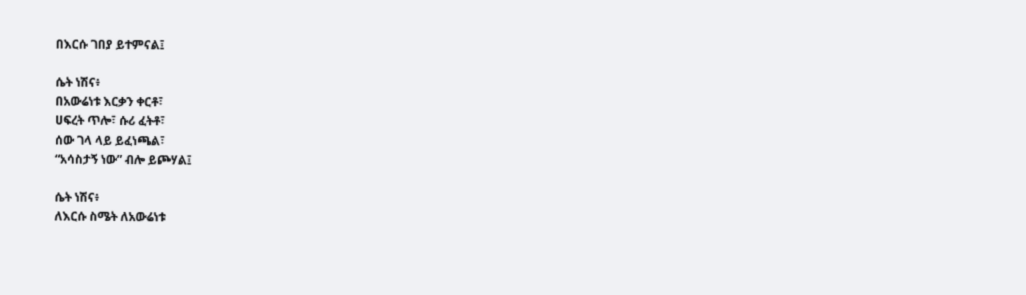በእርሱ ገበያ ይተምናል፤

ሴት ነሽና፥
በአውሬነቱ እርቃን ቀርቶ፣
ሀፍረት ጥሎ፣ ሱሪ ፈትቶ፣
ሰው ገላ ላይ ይፈነጫል፣
“አሳስታኝ ነው” ብሎ ይጮሃል፤

ሴት ነሽና፥
ለእርሱ ስሜት ለአውሬነቱ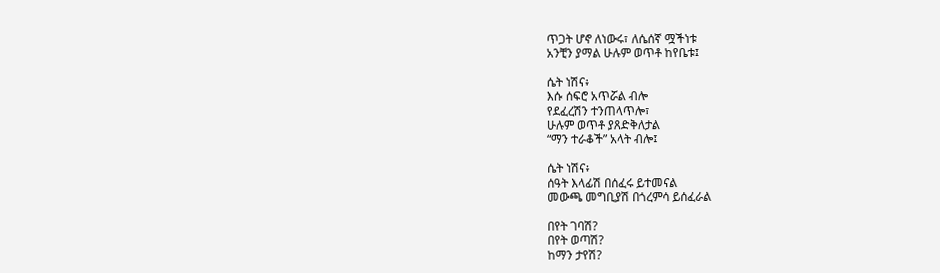ጥጋት ሆኖ ለነውሩ፣ ለሴሰኛ ሟችነቱ
አንቺን ያማል ሁሉም ወጥቶ ከየቤቱ፤

ሴት ነሽና፥
እሱ ሰፍሮ አጥሯል ብሎ
የደፈረሽን ተንጠላጥሎ፣
ሁሉም ወጥቶ ያጸድቅለታል
“ማን ተራቆች” አላት ብሎ፤

ሴት ነሽና፥
ሰዓት እላፊሽ በሰፈሩ ይተመናል
መውጫ መግቢያሽ በጎረምሳ ይሰፈራል

በየት ገባሽ?
በየት ወጣሽ?
ከማን ታየሽ?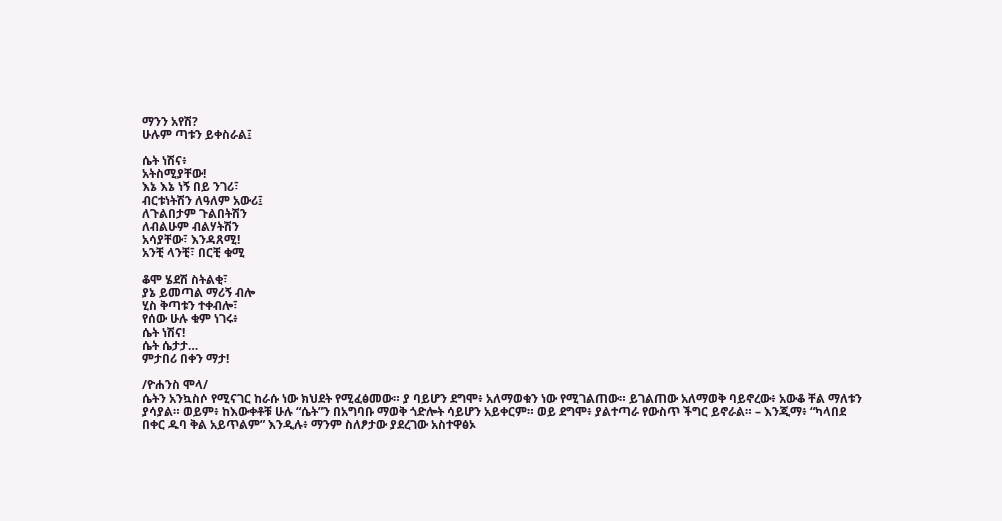ማንን አየሽ?
ሁሉም ጣቱን ይቀስራል፤

ሴት ነሽና፥
አትስሚያቸው!
እኔ እኔ ነኝ በይ ንገሪ፣
ብርቱነትሽን ለዓለም አውሪ፤
ለጉልበታም ጉልበትሽን
ለብልሁም ብልሃትሽን
አሳያቸው፣ እንዳጸሚ!
አንቺ ላንቺ፣ በርቺ ቁሚ

ቆሞ ሄደሽ ስትልቂ፣
ያኔ ይመጣል ማሪኝ ብሎ
ሂስ ቅጣቱን ተቀብሎ፣
የሰው ሁሉ ቁም ነገሩ፥
ሴት ነሽና!
ሴት ሴታታ…
ምታበሪ በቀን ማታ!

/ዮሐንስ ሞላ/
ሴትን አንኳስሶ የሚናገር ከራሱ ነው ክህደት የሚፈፅመው። ያ ባይሆን ደግሞ፥ አለማወቁን ነው የሚገልጠው። ይገልጠው አለማወቅ ባይኖረው፥ አውቆ ቸል ማለቱን ያሳያል። ወይም፥ ከእውቀቶቹ ሁሉ “ሴት”ን በአግባቡ ማወቅ ጎድሎት ሳይሆን አይቀርም። ወይ ደግሞ፥ ያልተጣራ የውስጥ ችግር ይኖራል። – እንጂማ፥ “ካላበደ በቀር ዱባ ቅል አይጥልም” እንዲሉ፥ ማንም ስለፆታው ያደረገው አስተዋፅኦ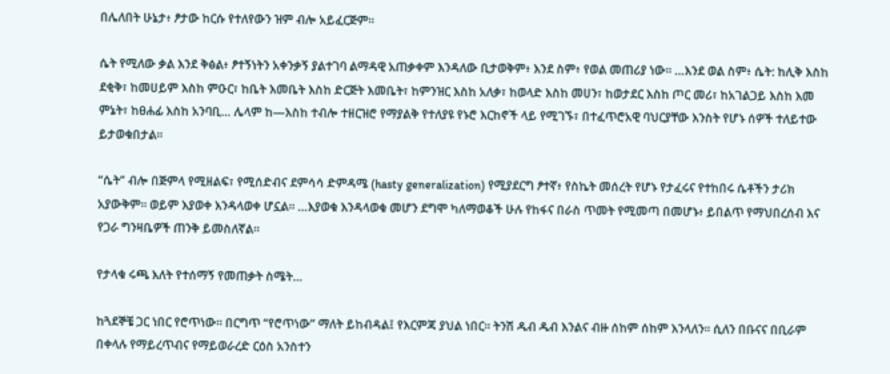በሌለበት ሁኔታ፥ ፆታው ከርሱ የተለየውን ዝም ብሎ አይፈርጅም።

ሴት የሚለው ቃል እንደ ቅፅል፥ ፆተኝነትን አቀንቃኝ ያልተገባ ልማዳዊ አጠቃቀም እንዳለው ቢታወቅም፥ እንደ ስም፥ የወል መጠሪያ ነው። …እንደ ወል ስም፥ ሴት: ከሊቅ እስከ ደቂቅ፣ ከመሀይም እስከ ምዑር፣ ከቤት እመቤት እስከ ድርጅት እመቤት፣ ከምንዝር እስከ አለቃ፣ ከወላድ እስከ መሀን፣ ከወታደር እስከ ጦር መሪ፣ ከአገልጋይ እስከ እመ ምኔት፣ ከፀሐፊ እስከ አንባቢ… ሌላም ከ—እስከ ተብሎ ተዘርዝሮ የማያልቅ የተለያዩ የኑሮ እርከኖች ላይ የሚገኙ፣ በተፈጥሮአዊ ባህርያቸው እንስት የሆኑ ሰዎች ተለይተው ይታወቁበታል።

“ሴት” ብሎ በጅምላ የሚዘልፍ፣ የሚሰድብና ደምሳሳ ድምዳሜ (hasty generalization) የሚያደርግ ፆተኛ፥ የስኬት መሰረት የሆኑ የታፈሩና የተከበሩ ሴቶችን ታሪክ አያውቅም። ወይም እያወቀ እንዳላወቀ ሆኗል። …እያወቁ እንዳላወቁ መሆን ደግሞ ካለማወቆች ሁሉ የከፋና በራስ ጥመት የሚመጣ በመሆኑ፥ ይበልጥ የማህበረሰብ እና የጋራ ግንዛቤዎች ጠንቅ ይመስለኛል።

የታላቁ ሩጫ እለት የተሰማኝ የመጠቃት ስሜት…

ከጓደኞቼ ጋር ነበር የሮጥነው። በርግጥ “የሮጥነው” ማለት ይከብዳል፤ የእርምጃ ያህል ነበር። ትንሽ ዱብ ዱብ እንልና ብዙ ሰከም ሰከም እንላለን። ሲለን በቡናና በቢራም በቀላሉ የማይረጥብና የማይወራረድ ርዕስ አንስተን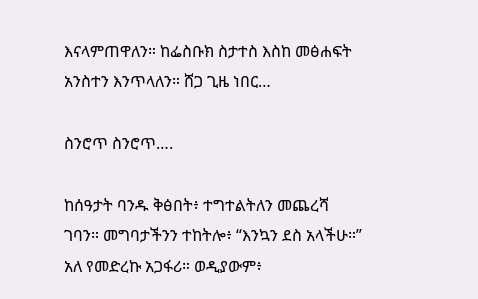እናላምጠዋለን። ከፌስቡክ ስታተስ እስከ መፅሐፍት አንስተን እንጥላለን። ሸጋ ጊዜ ነበር…

ስንሮጥ ስንሮጥ….

ከሰዓታት ባንዱ ቅፅበት፥ ተግተልትለን መጨረሻ ገባን። መግባታችንን ተከትሎ፥ “እንኳን ደስ አላችሁ።” አለ የመድረኩ አጋፋሪ። ወዲያውም፥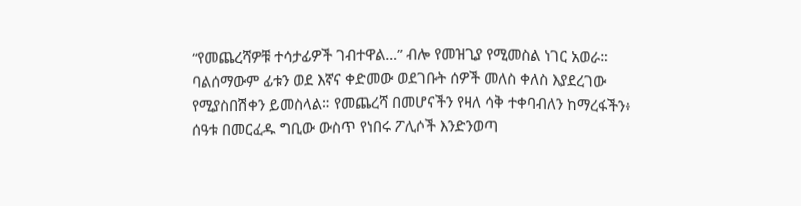“የመጨረሻዎቹ ተሳታፊዎች ገብተዋል…” ብሎ የመዝጊያ የሚመስል ነገር አወራ። ባልሰማውም ፊቱን ወደ እኛና ቀድመው ወደገቡት ሰዎች መለስ ቀለስ እያደረገው የሚያስበሽቀን ይመስላል። የመጨረሻ በመሆናችን የዛለ ሳቅ ተቀባብለን ከማረፋችን፥ ሰዓቱ በመርፈዱ ግቢው ውስጥ የነበሩ ፖሊሶች እንድንወጣ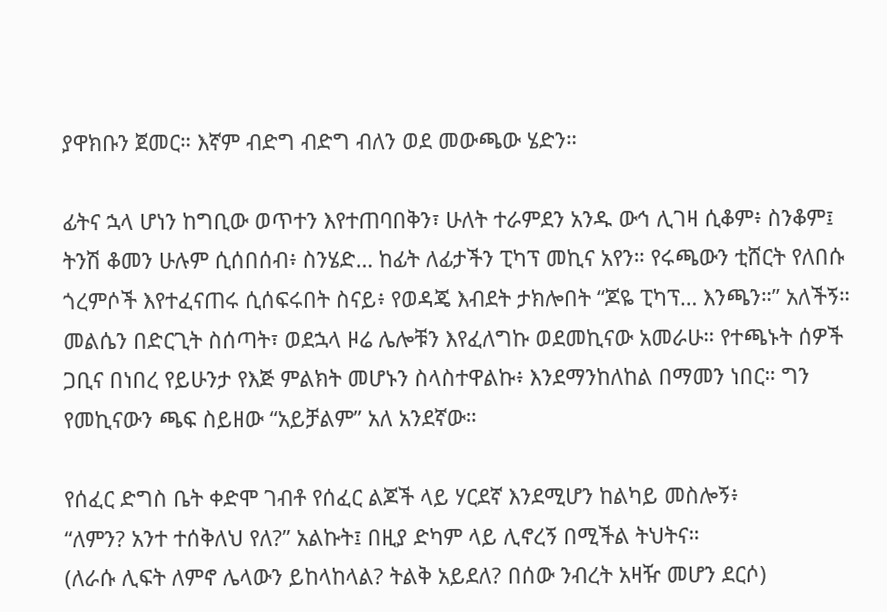ያዋክቡን ጀመር። እኛም ብድግ ብድግ ብለን ወደ መውጫው ሄድን።

ፊትና ኋላ ሆነን ከግቢው ወጥተን እየተጠባበቅን፣ ሁለት ተራምደን አንዱ ውኅ ሊገዛ ሲቆም፥ ስንቆም፤ ትንሽ ቆመን ሁሉም ሲሰበሰብ፥ ስንሄድ… ከፊት ለፊታችን ፒካፕ መኪና አየን። የሩጫውን ቲሸርት የለበሱ ጎረምሶች እየተፈናጠሩ ሲሰፍሩበት ስናይ፥ የወዳጄ እብደት ታክሎበት “ጆዬ ፒካፕ… እንጫን።” አለችኝ። መልሴን በድርጊት ስሰጣት፣ ወደኋላ ዞሬ ሌሎቹን እየፈለግኩ ወደመኪናው አመራሁ። የተጫኑት ሰዎች ጋቢና በነበረ የይሁንታ የእጅ ምልክት መሆኑን ስላስተዋልኩ፥ እንደማንከለከል በማመን ነበር። ግን የመኪናውን ጫፍ ስይዘው “አይቻልም” አለ አንደኛው።

የሰፈር ድግስ ቤት ቀድሞ ገብቶ የሰፈር ልጆች ላይ ሃርደኛ እንደሚሆን ከልካይ መስሎኝ፥
“ለምን? አንተ ተሰቅለህ የለ?” አልኩት፤ በዚያ ድካም ላይ ሊኖረኝ በሚችል ትህትና።
(ለራሱ ሊፍት ለምኖ ሌላውን ይከላከላል? ትልቅ አይደለ? በሰው ንብረት አዛዥ መሆን ደርሶ)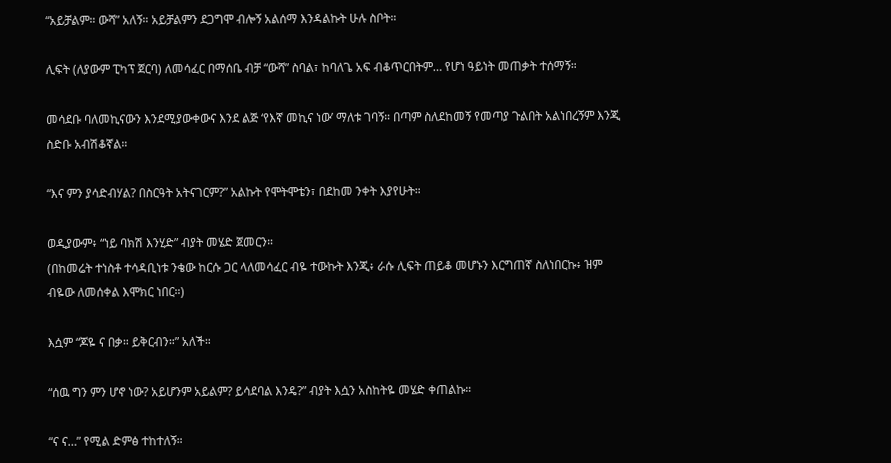“አይቻልም። ውሻ” አለኝ። አይቻልምን ደጋግሞ ብሎኝ አልሰማ እንዳልኩት ሁሉ ስቦት።

ሊፍት (ለያውም ፒካፕ ጀርባ) ለመሳፈር በማሰቤ ብቻ “ውሻ” ስባል፣ ከባለጌ አፍ ብቆጥርበትም… የሆነ ዓይነት መጠቃት ተሰማኝ።

መሳደቡ ባለመኪናውን እንደሚያውቀውና እንደ ልጅ ‘የእኛ መኪና ነው’ ማለቱ ገባኝ። በጣም ስለደከመኝ የመጣያ ጉልበት አልነበረኝም እንጂ ስድቡ አብሽቆኛል።

“እና ምን ያሳድብሃል? በስርዓት አትናገርም?” አልኩት የሞትሞቴን፣ በደከመ ንቀት እያየሁት።

ወዲያውም፥ “ነይ ባክሽ እንሂድ” ብያት መሄድ ጀመርን።
(በከመሬት ተነስቶ ተሳዳቢነቱ ንቄው ከርሱ ጋር ላለመሳፈር ብዬ ተውኩት እንጂ፥ ራሱ ሊፍት ጠይቆ መሆኑን እርግጠኛ ስለነበርኩ፥ ዝም ብዬው ለመሰቀል እሞክር ነበር።)

እሷም “ጆዬ ና በቃ። ይቅርብን።” አለች።

“ሰዉ ግን ምን ሆኖ ነው? አይሆንም አይልም? ይሳደባል እንዴ?” ብያት እሷን አስከትዬ መሄድ ቀጠልኩ።

“ና ና…” የሚል ድምፅ ተከተለኝ።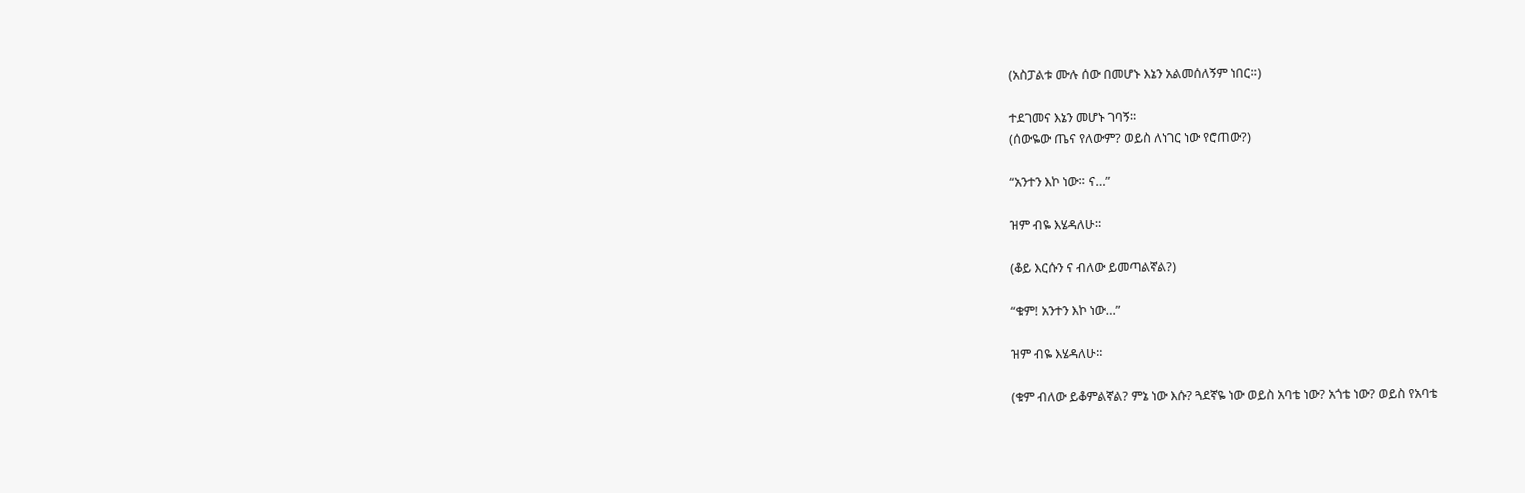(አስፓልቱ ሙሉ ሰው በመሆኑ እኔን አልመሰለኝም ነበር።)

ተደገመና እኔን መሆኑ ገባኝ።
(ሰውዬው ጤና የለውም? ወይስ ለነገር ነው የሮጠው?)

“አንተን እኮ ነው። ና…”

ዝም ብዬ እሄዳለሁ።

(ቆይ እርሱን ና ብለው ይመጣልኛል?)

“ቁም! አንተን እኮ ነው…”

ዝም ብዬ እሄዳለሁ።

(ቁም ብለው ይቆምልኛል? ምኔ ነው እሱ? ጓደኛዬ ነው ወይስ አባቴ ነው? አጎቴ ነው? ወይስ የአባቴ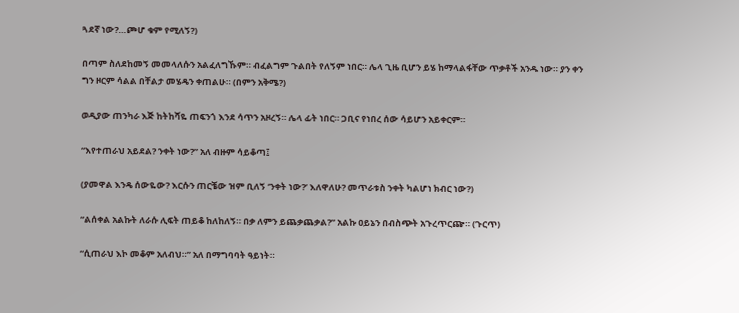ጓደኛ ነው?…ጮሆ ቁም የሚለኝ?)

በጣም ስለደከመኝ መመላለሱን አልፈለግኹም። ብፈልግም ጉልበት የለኝም ነበር። ሌላ ጊዜ ቢሆን ይሄ ከማላልፋቸው ጥቃቶች አንዱ ነው። ያን ቀን ግን ዞርም ሳልል በቸልታ መሄዴን ቀጠልሁ። (በምን አቅሜ?)

ወዲያው ጠንካራ እጅ ከትከሻዬ ጠፍንጎ እንደ ሳጥን አዞረኝ። ሌላ ፊት ነበር። ጋቢና የነበረ ሰው ሳይሆን አይቀርም።

“እየተጠራህ አይደል? ንቀት ነው?” አለ ብዙም ሳይቆጣ፤

(ያመዋል እንዴ ሰውዬው? እርሱን ጠርቼው ዝም ቢለኝ ‘ንቀት ነው?’ እለዋለሁ? መጥራቱስ ንቀት ካልሆነ ክብር ነው?)

“ልሰቀል አልኩት ለራሱ ሊፍት ጠይቆ ከለከለኝ። በቃ ለምን ይጨቃጨቃል?” አልኩ ዐይኔን በብስጭት አጉረጥርጬ። (ጉርጥ)

“ሲጠራህ እኮ መቆም አለብህ።” አለ በማግባባት ዓይነት።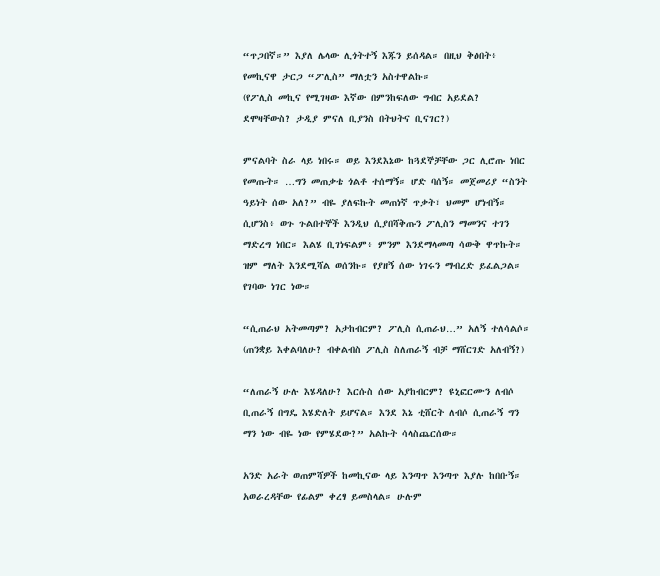“ጥጋበኛ።” እያለ ሌላው ሊጎትተኝ እጁን ይሰዳል። በዚህ ቅፅበት፥ የመኪናዋ ታርጋ “ፖሊስ” ማለቷን አስተዋልኩ።
(የፖሊስ መኪና የሚገዛው እኛው በምንከፍለው ግብር አይደል? ደሞዛቸውስ? ታዲያ ምናለ ቢያንስ በትህትና ቢናገር?)

ምናልባት ስራ ላይ ነበሩ። ወይ እንደእኔው ከጓደኞቻቸው ጋር ሊሮጡ ነበር የመጡት። …ግን መጠቃቴ ጎልቶ ተሰማኝ። ሆድ ባሰኝ። መጀመሪያ “ስንት ዓይነት ሰው አለ?” ብዬ ያለፍኩት መጠነኛ ጥቃት፣ ህመም ሆነብኝ። ሲሆንስ፥ ወጉ ጉልበተኞች እንዲህ ሲያበሻቅጡን ፖሊስን ማመንና ተገን ማድረግ ነበር። እልሄ ቢገነፍልም፥ ምንም እንደማላመጣ ሳውቅ ዋጥኩት። ዝም ማለት እንደሚሻል ወሰንኩ። የያዘኝ ሰው ነገሩን ማብረድ ይፈልጋል። የገባው ነገር ነው።

“ሲጠራህ አትመጣም? አታከብርም? ፖሊስ ሲጠራህ…” አለኝ ተለሳልሶ።
(ጠንቋይ እቀልባለሁ? ብቀልብስ ፖሊስ ስለጠራኝ ብቻ ማሸርገድ አለብኝ?)

“ለጠራኝ ሁሉ እሄዳለሁ? እርሱስ ሰው አያከብርም? ዩኒፎርሙን ለብሶ ቢጠራኝ በግዴ እሄድለት ይሆናል። እንደ እኔ ቲሸርት ለብሶ ሲጠራኝ ግን ማን ነው ብዬ ነው የምሄደው?” አልኩት ሳላስጨርሰው።

አንድ አራት ወጠምሻዎች ከመኪናው ላይ እንጣጥ እንጣጥ እያሉ ከበቡኝ። አወራረዳቸው የፊልም ቀረፃ ይመስላል። ሁሉም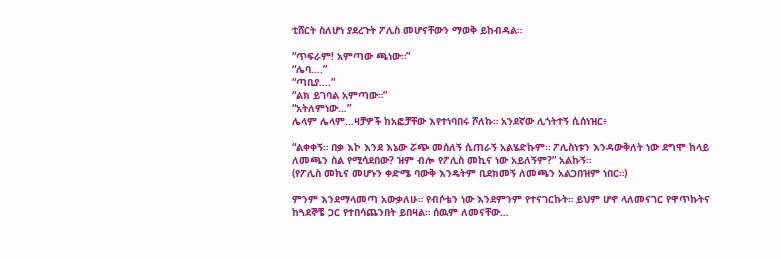ቲሸርት ስለሆነ ያደረጉት ፖሊስ መሆናቸውን ማወቅ ይከብዳል።

“ጥፍራም! አምጣው ጫነው።”
“ሌባ….”
“ጣቢያ….”
“ልክ ይገባል አምጣው።”
“አትለምነው…”
ሌላም ሌላም…ዛቻዎች ከአፎቻቸው እየተነባበሩ ሾለኩ። አንደኛው ሊጎትተኝ ሲሰነዝር፥

“ልቀቀኝ። በቃ እኮ እንደ እኔው ሯጭ መሰለኝ ሲጠራኝ አልሄድኩም። ፖሊስነቱን እንዳውቅለት ነው ደግሞ ከላይ ለመጫን ስል የሚሳደበው? ዝም ብሎ የፖሊስ መኪና ነው አይለኝም?” አልኩኝ።
(የፖሊስ መኪና መሆኑን ቀድሜ ባውቅ እንዴትም ቢደክመኝ ለመጫን አልጋበዝም ነበር።)

ምንም እንደማላመጣ አውቃለሁ። የብሶቴን ነው እንደምንም የተናገርኩት። ይህም ሆኖ ላለመናገር የዋጥኩትና ከጓደኞቼ ጋር የተበሳጨንበት ይበዛል። ሰዉም ለመናቸው…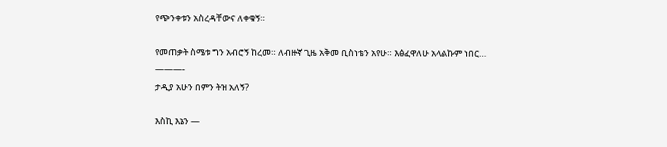የጭንቀቱን አስረዳቸውና ለቀቁኝ።

የመጠቃት ስሜቱ ግን አብሮኝ ከረመ። ለብዙኛ ጊዜ አቅመ ቢስነቴን አየሁ። እፅፈዋለሁ አላልኩም ነበር…
———-
ታዲያ አሁን በምን ትዝ አለኝ?

እስኪ እኔን —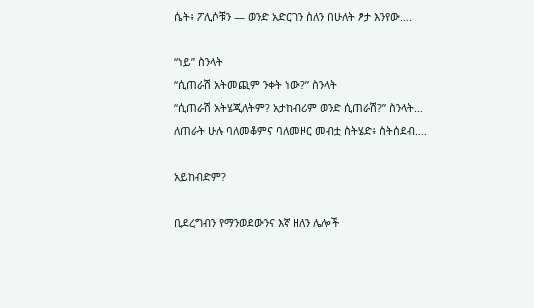ሴት፥ ፖሊሶቹን — ወንድ አድርገን ስለን በሁለት ፆታ እንየው….

“ነይ” ስንላት
“ሲጠራሽ አትመጪም ንቀት ነው?” ስንላት
“ሲጠራሽ አትሄጂለትም? አታከብሪም ወንድ ሲጠራሽ?” ስንላት…
ለጠራት ሁሉ ባለመቆምና ባለመዞር መብቷ ስትሄድ፥ ስትሰደብ….

አይከብድም?

ቢደረግብን የማንወደውንና እኛ ዘለን ሌሎች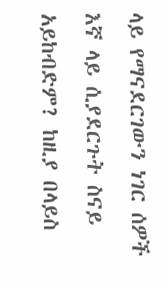ላይ የማናደርገውን ነገር ሰዎች እኛ ላይ ሲያደርጉት ስናይ አይከብድም? ከዚያ በላይስ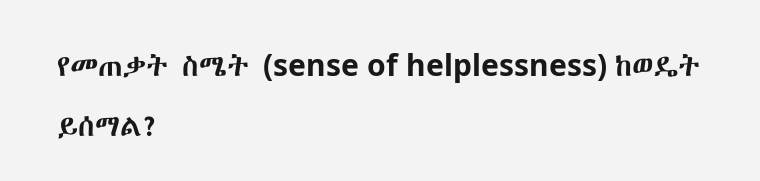የመጠቃት ስሜት (sense of helplessness) ከወዴት ይሰማል?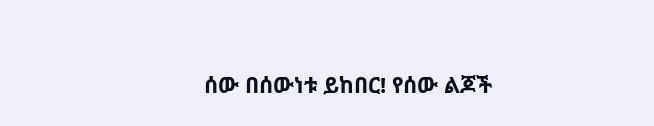ሰው በሰውነቱ ይከበር! የሰው ልጆች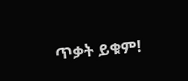ጥቃት ይቁም!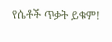የሴቶች ጥቃት ይቁም!